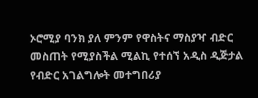ኦሮሚያ ባንክ ያለ ምንም የዋስትና ማስያዣ ብድር መስጠት የሚያስችል ሚልኪ የተሰኘ አዲስ ዲጅታል የብድር አገልግሎት መተግበሪያ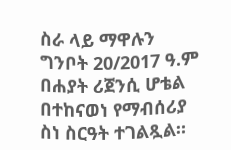ስራ ላይ ማዋሉን ግንቦት 20/2017 ዓ.ም በሐያት ሪጀንሲ ሆቴል በተከናወነ የማብሰሪያ ስነ ስርዓት ተገልጿል።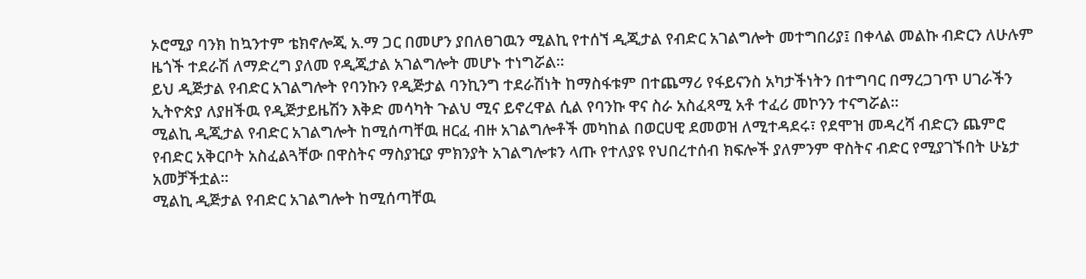ኦሮሚያ ባንክ ከኳንተም ቴክኖሎጂ አ.ማ ጋር በመሆን ያበለፀገዉን ሚልኪ የተሰኘ ዲጂታል የብድር አገልግሎት መተግበሪያ፤ በቀላል መልኩ ብድርን ለሁሉም ዜጎች ተደራሽ ለማድረግ ያለመ የዲጂታል አገልግሎት መሆኑ ተነግሯል።
ይህ ዲጅታል የብድር አገልግሎት የባንኩን የዲጅታል ባንኪንግ ተደራሽነት ከማስፋቱም በተጨማሪ የፋይናንስ አካታችነትን በተግባር በማረጋገጥ ሀገራችን ኢትዮጵያ ለያዘችዉ የዲጅታይዜሽን እቅድ መሳካት ጉልህ ሚና ይኖረዋል ሲል የባንኩ ዋና ስራ አስፈጻሚ አቶ ተፈሪ መኮንን ተናግሯል።
ሚልኪ ዲጂታል የብድር አገልግሎት ከሚሰጣቸዉ ዘርፈ ብዙ አገልግሎቶች መካከል በወርሀዊ ደመወዝ ለሚተዳደሩ፣ የደሞዝ መዳረሻ ብድርን ጨምሮ የብድር አቅርቦት አስፈልጓቸው በዋስትና ማስያዢያ ምክንያት አገልግሎቱን ላጡ የተለያዩ የህበረተሰብ ክፍሎች ያለምንም ዋስትና ብድር የሚያገኙበት ሁኔታ አመቻችቷል፡፡
ሚልኪ ዲጅታል የብድር አገልግሎት ከሚሰጣቸዉ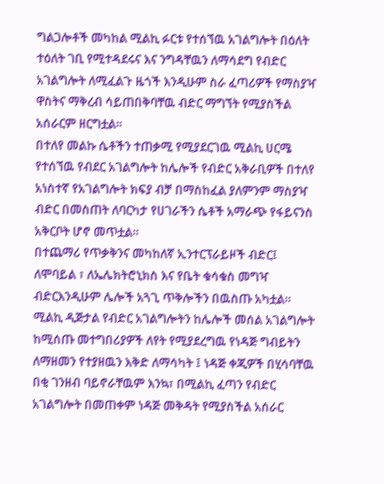ግልጋሎቶች መካከል ሚልኪ ፉርቱ የተሰኘዉ አገልግሎት በዕለት ተዕለት ገቢ የሚተዳደሩና እና ንግዳቸዉን ለማሳደግ የብድር አገልግሎት ለሚፈልጉ ዜጎች እንዲሁም ስራ ፈጣሪዎች የማስያዣ ዋስትና ማቅረብ ሳይጠበቅባቸዉ ብድር ማግኘት የሚያስችል አሰራርም ዘርግቷል፡፡
በተለየ መልኩ ሴቶችን ተጠቃሚ የሚያደርገዉ ሚልኪ ሀርሜ የተሰኘዉ የብደር አገልግሎት ከሌሎች የብድር አቅራቢዎች በተለየ አነስተኛ የአገልግሎት ክፍያ ብቻ በማስከፈል ያለምንም ማስያዣ ብድር በመስጠት ለባርካታ የሀገራችን ሴቶች አማራጭ የፋይናንስ አቅርቦት ሆኖ መጥቷል፡፡
በተጨማሪ የጥቃቅንና መካከለኛ ኢንተርፕራይዞች ብድር፤ ለሞባይል ፣ ለኤሌክትሮኒክስ እና የቤት ቁሳቁስ መግዣ ብድርእንዲሁም ሌሎች አጓጊ ጥቅሎችን በዉስጡ አካቷል፡፡
ሚልኪ ዲጅታል የብድር አገልግሎትን ከሌሎች መሰል አገልግሎት ከሚሰጡ መተግበሪያዎች ለየት የሚያደረግዉ የነዳጅ ግብይትን ለማዘመን የተያዘዉን እቅድ ለማሳካት ፤ ነዳጅ ቀጂዎች በሂሳባቸዉ በቂ ገንዘብ ባይኖራቸዉም እንኳ፣ በሚልኪ ፈጣን የብድር አገልግሎት በመጠቀም ነዳጅ መቅዳት የሚያስችል አሰራር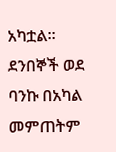አካቷል።
ደንበኞች ወደ ባንኩ በአካል መምጠትም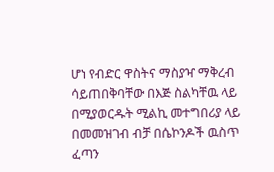ሆነ የብድር ዋስትና ማስያዣ ማቅረብ ሳይጠበቅባቸው በእጅ ስልካቸዉ ላይ በሚያወርዱት ሚልኪ መተግበሪያ ላይ በመመዝገብ ብቻ በሴኮንዶች ዉስጥ ፈጣን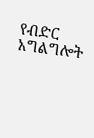የብድር አግልግሎት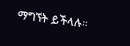ማግኘት ይችላሉ።